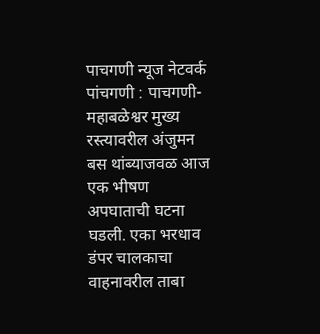पाचगणी न्यूज नेटवर्क
पांचगणी : पाचगणी-महाबळेश्वर मुख्य रस्त्यावरील अंजुमन बस थांब्याजवळ आज एक भीषण अपघाताची घटना घडली. एका भरधाव डंपर चालकाचा वाहनावरील ताबा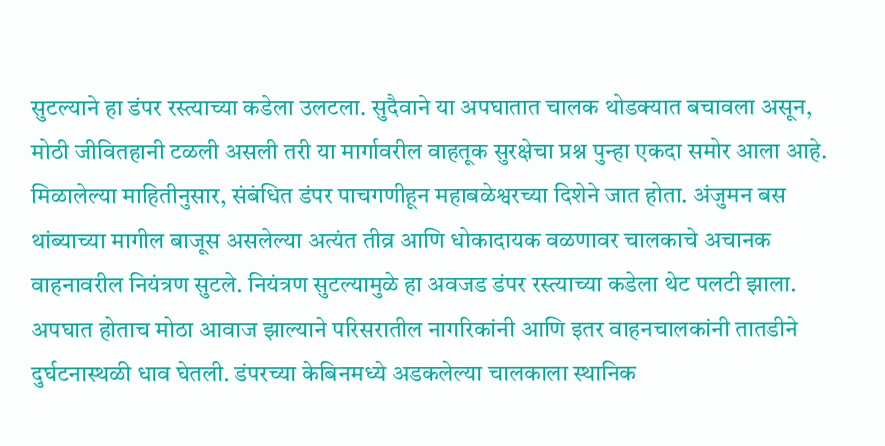सुटल्याने हा डंपर रस्त्याच्या कडेला उलटला. सुदैवाने या अपघातात चालक थोडक्यात बचावला असून, मोठी जीवितहानी टळली असली तरी या मार्गावरील वाहतूक सुरक्षेचा प्रश्न पुन्हा एकदा समोर आला आहे.
मिळालेल्या माहितीनुसार, संबंधित डंपर पाचगणीहून महाबळेश्वरच्या दिशेने जात होता. अंजुमन बस थांब्याच्या मागील बाजूस असलेल्या अत्यंत तीव्र आणि धोकादायक वळणावर चालकाचे अचानक वाहनावरील नियंत्रण सुटले. नियंत्रण सुटल्यामुळे हा अवजड डंपर रस्त्याच्या कडेला थेट पलटी झाला. अपघात होताच मोठा आवाज झाल्याने परिसरातील नागरिकांनी आणि इतर वाहनचालकांनी तातडीने दुर्घटनास्थळी धाव घेतली. डंपरच्या केबिनमध्ये अडकलेल्या चालकाला स्थानिक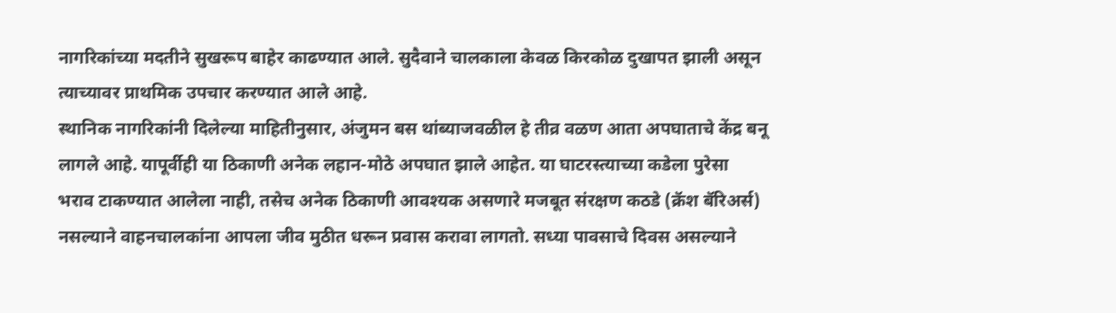नागरिकांच्या मदतीने सुखरूप बाहेर काढण्यात आले. सुदैवाने चालकाला केवळ किरकोळ दुखापत झाली असून त्याच्यावर प्राथमिक उपचार करण्यात आले आहे.
स्थानिक नागरिकांनी दिलेल्या माहितीनुसार, अंजुमन बस थांब्याजवळील हे तीव्र वळण आता अपघाताचे केंद्र बनू लागले आहे. यापूर्वीही या ठिकाणी अनेक लहान-मोठे अपघात झाले आहेत. या घाटरस्त्याच्या कडेला पुरेसा भराव टाकण्यात आलेला नाही, तसेच अनेक ठिकाणी आवश्यक असणारे मजबूत संरक्षण कठडे (क्रॅश बॅरिअर्स) नसल्याने वाहनचालकांना आपला जीव मुठीत धरून प्रवास करावा लागतो. सध्या पावसाचे दिवस असल्याने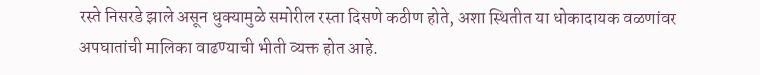रस्ते निसरडे झाले असून धुक्यामुळे समोरील रस्ता दिसणे कठीण होते, अशा स्थितीत या धोकादायक वळणांवर अपघातांची मालिका वाढण्याची भीती व्यक्त होत आहे.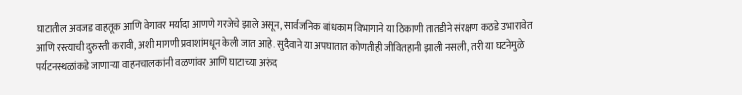घाटातील अवजड वाहतूक आणि वेगावर मर्यादा आणणे गरजेचे झाले असून, सार्वजनिक बांधकाम विभागाने या ठिकाणी तातडीने संरक्षण कठडे उभारावेत आणि रस्त्याची दुरुस्ती करावी, अशी मागणी प्रवाशांमधून केली जात आहे. सुदैवाने या अपघातात कोणतीही जीवितहानी झाली नसली, तरी या घटनेमुळे पर्यटनस्थळांकडे जाणाऱ्या वाहनचालकांनी वळणांवर आणि घाटाच्या अरुंद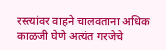रस्त्यांवर वाहने चालवताना अधिक काळजी घेणे अत्यंत गरजेचे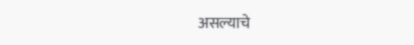असल्याचे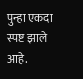पुन्हा एकदा स्पष्ट झाले आहे.